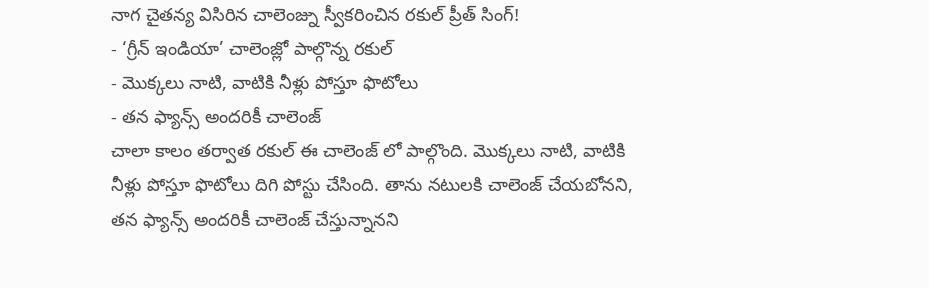నాగ చైతన్య విసిరిన చాలెంజ్ను స్వీకరించిన రకుల్ ప్రీత్ సింగ్!
- ‘గ్రీన్ ఇండియా’ చాలెంజ్లో పాల్గొన్న రకుల్
- మొక్కలు నాటి, వాటికి నీళ్లు పోస్తూ ఫొటోలు
- తన ఫ్యాన్స్ అందరికీ చాలెంజ్
చాలా కాలం తర్వాత రకుల్ ఈ చాలెంజ్ లో పాల్గొంది. మొక్కలు నాటి, వాటికి నీళ్లు పోస్తూ ఫొటోలు దిగి పోస్టు చేసింది. తాను నటులకి చాలెంజ్ చేయబోనని, తన ఫ్యాన్స్ అందరికీ చాలెంజ్ చేస్తున్నానని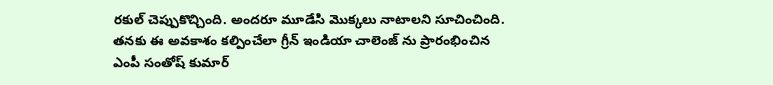రకుల్ చెప్పుకొచ్చింది. అందరూ మూడేసి మొక్కలు నాటాలని సూచించింది. తనకు ఈ అవకాశం కల్పించేలా గ్రీన్ ఇండియా చాలెంజ్ ను ప్రారంభించిన ఎంపీ సంతోష్ కుమార్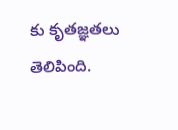కు కృతజ్ఞతలు తెలిపింది.